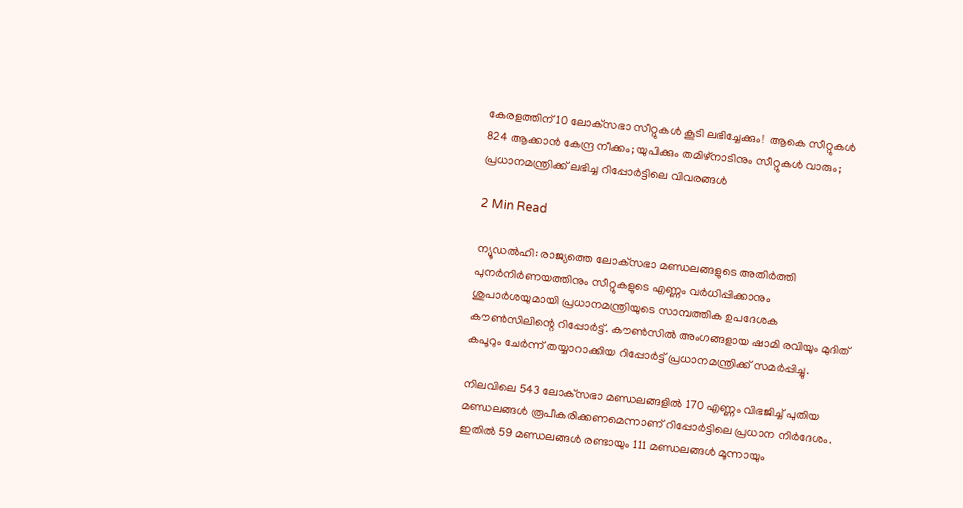കേരളത്തിന് 10 ലോക്‌സഭാ സീറ്റുകൾ കൂടി ലഭിച്ചേക്കും!  ആകെ സീറ്റുകൾ 824 ആക്കാൻ കേന്ദ്ര നീക്കം; യുപിക്കും തമിഴ്‌നാടിനും സീറ്റുകൾ വാരും; പ്രധാനമന്ത്രിക്ക് ലഭിച്ച റിപ്പോർട്ടിലെ വിവരങ്ങൾ

2 Min Read

ന്യൂഡൽഹി: രാജ്യത്തെ ലോക്‌സഭാ മണ്ഡലങ്ങളുടെ അതിർത്തി പുനർനിർണയത്തിനും സീറ്റുകളുടെ എണ്ണം വർധിപ്പിക്കാനും ശുപാർശയുമായി പ്രധാനമന്ത്രിയുടെ സാമ്പത്തിക ഉപദേശക കൗൺസിലിന്റെ റിപ്പോർട്ട്. കൗൺസിൽ അംഗങ്ങളായ ഷാമി രവിയും മുദിത് കപൂറും ചേർന്ന് തയ്യാറാക്കിയ റിപ്പോർട്ട് പ്രധാനമന്ത്രിക്ക് സമർപ്പിച്ചു.

നിലവിലെ 543 ലോക്‌സഭാ മണ്ഡലങ്ങളിൽ 170 എണ്ണം വിഭജിച്ച് പുതിയ മണ്ഡലങ്ങൾ രൂപീകരിക്കണമെന്നാണ് റിപ്പോർട്ടിലെ പ്രധാന നിർദേശം. ഇതിൽ 59 മണ്ഡലങ്ങൾ രണ്ടായും 111 മണ്ഡലങ്ങൾ മൂന്നായും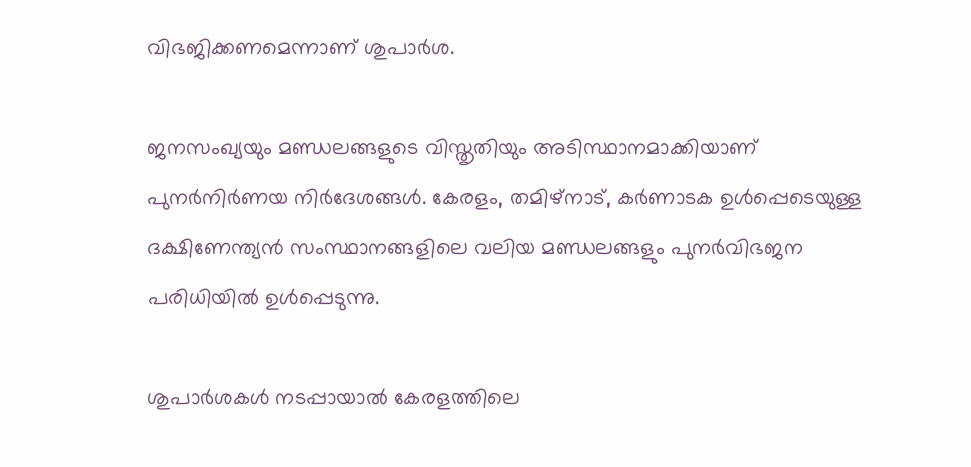വിഭജിക്കണമെന്നാണ് ശുപാർശ.

ജനസംഖ്യയും മണ്ഡലങ്ങളുടെ വിസ്തൃതിയും അടിസ്ഥാനമാക്കിയാണ് പുനർനിർണയ നിർദേശങ്ങൾ. കേരളം, തമിഴ്നാട്, കർണാടക ഉൾപ്പെടെയുള്ള ദക്ഷിണേന്ത്യൻ സംസ്ഥാനങ്ങളിലെ വലിയ മണ്ഡലങ്ങളും പുനർവിഭജന പരിധിയിൽ ഉൾപ്പെടുന്നു.

ശുപാർശകൾ നടപ്പായാൽ കേരളത്തിലെ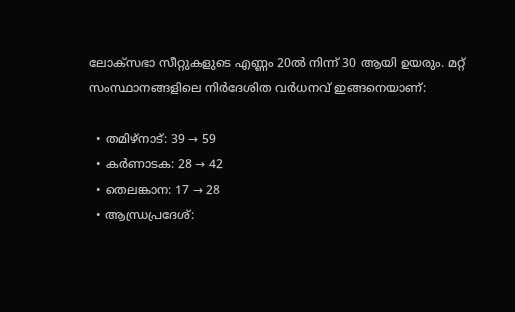ലോക്‌സഭാ സീറ്റുകളുടെ എണ്ണം 20ൽ നിന്ന് 30 ആയി ഉയരും. മറ്റ് സംസ്ഥാനങ്ങളിലെ നിർദേശിത വർധനവ് ഇങ്ങനെയാണ്:

  • തമിഴ്നാട്: 39 → 59
  • കർണാടക: 28 → 42
  • തെലങ്കാന: 17 → 28
  • ആന്ധ്രപ്രദേശ്: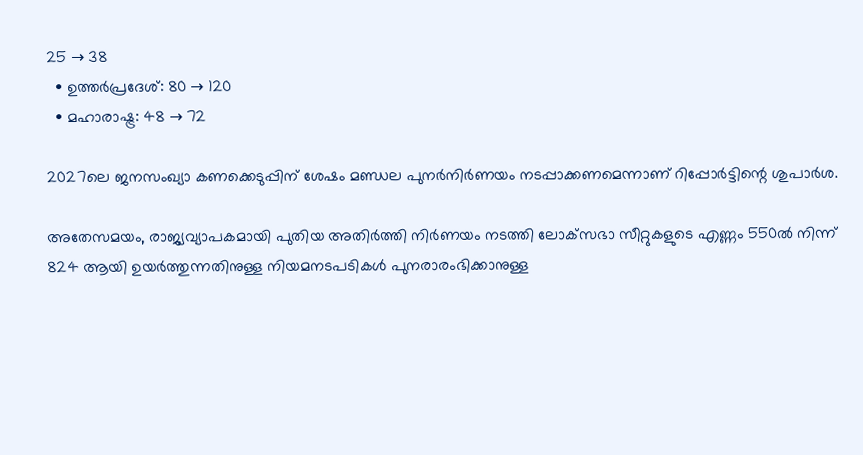25 → 38
  • ഉത്തർപ്രദേശ്: 80 → 120
  • മഹാരാഷ്ട്ര: 48 → 72

2027ലെ ജനസംഖ്യാ കണക്കെടുപ്പിന് ശേഷം മണ്ഡല പുനർനിർണയം നടപ്പാക്കണമെന്നാണ് റിപ്പോർട്ടിന്റെ ശുപാർശ.

അതേസമയം, രാജ്യവ്യാപകമായി പുതിയ അതിർത്തി നിർണയം നടത്തി ലോക്‌സഭാ സീറ്റുകളുടെ എണ്ണം 550ൽ നിന്ന് 824 ആയി ഉയർത്തുന്നതിനുള്ള നിയമനടപടികൾ പുനരാരംഭിക്കാനുള്ള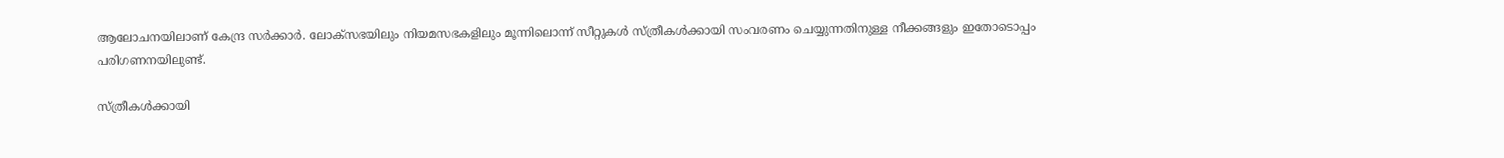ആലോചനയിലാണ് കേന്ദ്ര സർക്കാർ. ലോക്‌സഭയിലും നിയമസഭകളിലും മൂന്നിലൊന്ന് സീറ്റുകൾ സ്ത്രീകൾക്കായി സംവരണം ചെയ്യുന്നതിനുള്ള നീക്കങ്ങളും ഇതോടൊപ്പം പരിഗണനയിലുണ്ട്.

സ്ത്രീകൾക്കായി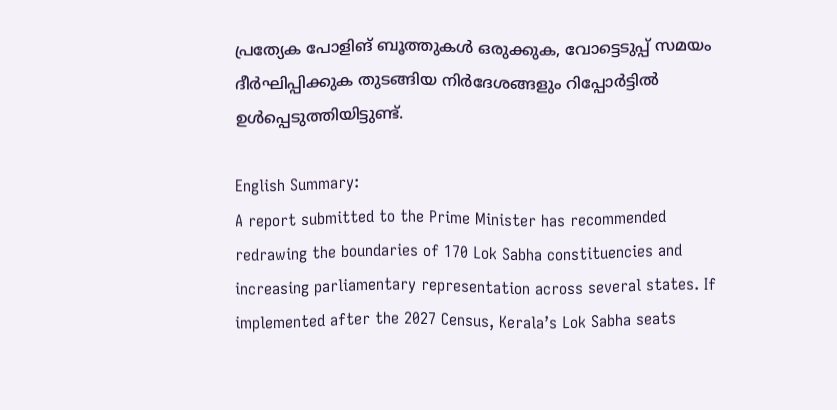പ്രത്യേക പോളിങ് ബൂത്തുകൾ ഒരുക്കുക, വോട്ടെടുപ്പ് സമയം ദീർഘിപ്പിക്കുക തുടങ്ങിയ നിർദേശങ്ങളും റിപ്പോർട്ടിൽ ഉൾപ്പെടുത്തിയിട്ടുണ്ട്.

English Summary:
A report submitted to the Prime Minister has recommended redrawing the boundaries of 170 Lok Sabha constituencies and increasing parliamentary representation across several states. If implemented after the 2027 Census, Kerala’s Lok Sabha seats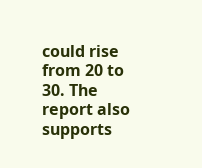could rise from 20 to 30. The report also supports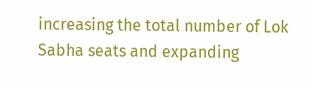increasing the total number of Lok Sabha seats and expanding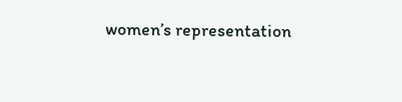women’s representation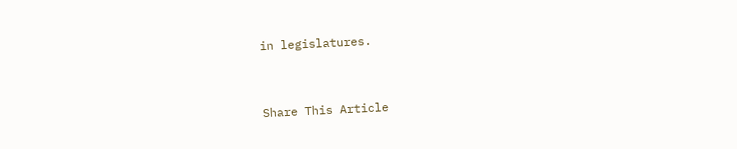in legislatures.



Share This Article